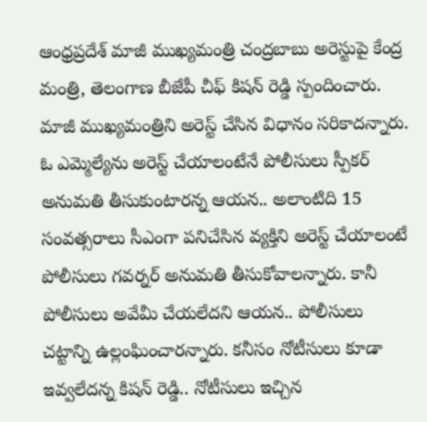ఆంధ్రప్రదేశ్ మాజీ ముఖ్యమంత్రి చంద్రబాబు అరెస్టుపై కేంద్ర మంత్రి, తెలంగాణ బీజేపీ చీఫ్ కిషన్ రెడ్డి స్పందించారు. మాజీ ముఖ్యమంత్రిని అరెస్ట్ చేసిన విధానం సరికాదన్నారు. ఓ ఎమ్మెల్యేను అరెస్ట్ చేయాలంటేనే పోలీసులు స్పీకర్ అనుమతి తీసుకుంటారన్న ఆయన.. అలాంటిది 15 సంవత్సరాలు సీఎంగా పనిచేసిన వ్యక్తిని అరెస్ట్ చేయాలంటే పోలీసులు గవర్నర్ అనుమతి తీసుకోవాలన్నారు. కానీ పోలీసులు అవేమీ చేయలేదని ఆయన.. పోలీసులు చట్టాన్ని ఉల్లంఘించారన్నారు. కనీసం నోటీసులు కూడా ఇవ్వలేదన్న కిషన్ రెడ్డి.. నోటీసులు ఇచ్చిన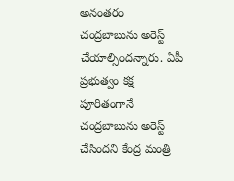అనంతరం చంద్రబాబును అరెస్ట్ చేయాల్సిందన్నారు. ఏపీ ప్రభుత్వం కక్ష పూరితంగానే చంద్రబాబును అరెస్ట్ చేసిందని కేంద్ర మంత్రి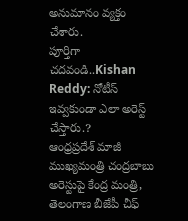అనుమానం వ్యక్తం చేశారు.
పూర్తిగా చదవండి..Kishan Reddy: నోటీస్ ఇవ్వకుండా ఎలా అరెస్ట్ చేస్తారు.?
ఆంధ్రప్రదేశ్ మాజీ ముఖ్యమంత్రి చంద్రబాబు అరెస్టుపై కేంద్ర మంత్రి, తెలంగాణ బీజేపీ చీఫ్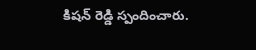కిషన్ రెడ్డి స్పందించారు.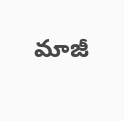మాజీ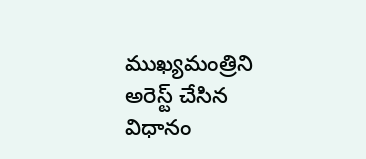ముఖ్యమంత్రిని అరెస్ట్ చేసిన విధానం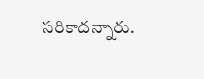సరికాదన్నారు.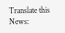Translate this News: